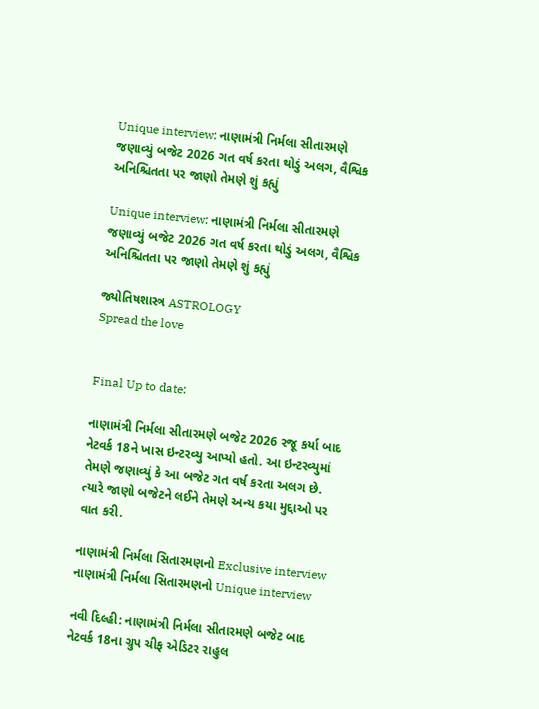Unique interview: નાણામંત્રી નિર્મલા સીતારમણે જણાવ્યું બજેટ 2026 ગત વર્ષ કરતા થોડું અલગ, વૈશ્વિક અનિશ્ચિતતા પર જાણો તેમણે શું કહ્યું

Unique interview: નાણામંત્રી નિર્મલા સીતારમણે જણાવ્યું બજેટ 2026 ગત વર્ષ કરતા થોડું અલગ, વૈશ્વિક અનિશ્ચિતતા પર જાણો તેમણે શું કહ્યું

જ્યોતિષશાસ્ત્ર ASTROLOGY
Spread the love


Final Up to date:

નાણામંત્રી નિર્મલા સીતારમણે બજેટ 2026 રજૂ કર્યા બાદ નેટવર્ક 18ને ખાસ ઇન્ટરવ્યુ આપ્યો હતો. આ ઇન્ટરવ્યુમાં તેમણે જણાવ્યું કે આ બજેટ ગત વર્ષ કરતા અલગ છે. ત્યારે જાણો બજેટને લઈને તેમણે અન્ય કયા મુદ્દાઓ પર વાત કરી.

નાણામંત્રી નિર્મલા સિતારમણનો Exclusive interview
નાણામંત્રી નિર્મલા સિતારમણનો Unique interview

નવી દિલ્હી: નાણામંત્રી નિર્મલા સીતારમણે બજેટ બાદ નેટવર્ક 18ના ગ્રુપ ચીફ એડિટર રાહુલ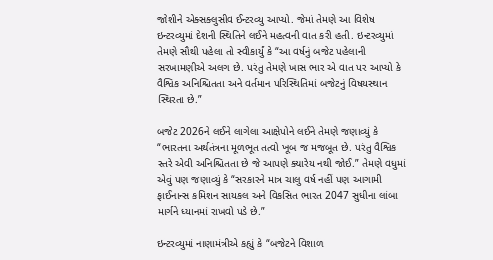જોશીને એક્સક્લુસીવ ઈન્ટરવ્યુ આપ્યો. જેમાં તેમણે આ વિશેષ ઇન્ટરવ્યુમાં દેશની સ્થિતિને લઈને મહત્વની વાત કરી હતી. ઇન્ટરવ્યુમાં તેમણે સૌથી પહેલા તો સ્વીકાર્યું કે “આ વર્ષનું બજેટ પહેલાની સરખામણીએ અલગ છે. પરંતુ તેમણે ખાસ ભાર એ વાત પર આપ્યો કે વૈશ્વિક અનિશ્ચિતતા અને વર્તમાન પરિસ્થિતિમાં બજેટનું વિષયસ્થાન સ્થિરતા છે.”

બજેટ 2026ને લઈને લાગેલા આક્ષેપોને લઈને તેમણે જણાવ્યું કે “ભારતના અર્થતંત્રના મૂળભૂત તત્વો ખૂબ જ મજબૂત છે. પરંતુ વૈશ્વિક સ્તરે એવી અનિશ્ચિતતા છે જે આપણે ક્યારેય નથી જોઈ.” તેમણે વધુમાં એવું પણ જણાવ્યું કે “સરકારને માત્ર ચાલુ વર્ષ નહીં પણ આગામી ફાઈનાન્સ કમિશન સાયકલ અને વિકસિત ભારત 2047 સુધીના લાંબા માર્ગને ધ્યાનમાં રાખવો પડે છે.”

ઇન્ટરવ્યુમાં નાણામંત્રીએ કહ્યું કે “બજેટને વિશાળ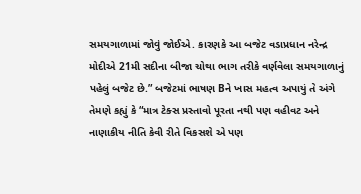સમયગાળામાં જોવું જોઈએ. કારણકે આ બજેટ વડાપ્રધાન નરેન્દ્ર મોદીએ 21મી સદીના બીજા ચોથા ભાગ તરીકે વર્ણવેલા સમયગાળાનું પહેલું બજેટ છે.” બજેટમાં ભાષણ Bને ખાસ મહત્વ અપાયું તે અંગે તેમણે કહ્યું કે “માત્ર ટેક્સ પ્રસ્તાવો પૂરતા નથી પણ વહીવટ અને નાણાકીય નીતિ કેવી રીતે વિકસશે એ પણ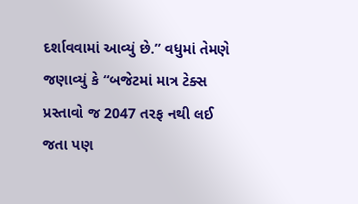દર્શાવવામાં આવ્યું છે.” વધુમાં તેમણે જણાવ્યું કે “બજેટમાં માત્ર ટેક્સ પ્રસ્તાવો જ 2047 તરફ નથી લઈ જતા પણ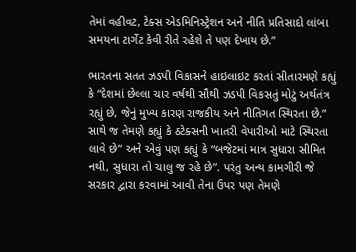તેમાં વહીવટ, ટેક્સ એડમિનિસ્ટ્રેશન અને નીતિ પ્રતિસાદો લાંબા સમયના ટાર્ગેટ કેવી રીતે રહેશે તે પણ દેખાય છે.”

ભારતના સતત ઝડપી વિકાસને હાઇલાઇટ કરતાં સીતારમણે કહ્યું કે “દેશમાં છેલ્લા ચાર વર્ષથી સૌથી ઝડપી વિકસતું મોટું અર્થતંત્ર રહ્યું છે, જેનું મુખ્ય કારણ રાજકીય અને નીતિગત સ્થિરતા છે.” સાથે જ તેમણે કહ્યું કે ઠટેક્સની ખાતરી વેપારીઓ માટે સ્થિરતા લાવે છે” અને એવું પણ કહ્યું કે “બજેટમાં માત્ર સુધારા સીમિત નથી, સુધારા તો ચાલુ જ રહે છે”. પરંતુ અન્ય કામગીરી જે સરકાર દ્વારા કરવામાં આવી તેના ઉપર પણ તેમણે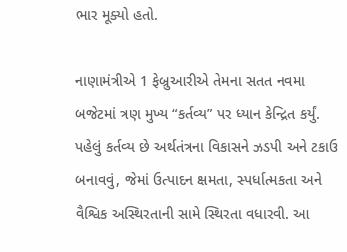ભાર મૂક્યો હતો.

નાણામંત્રીએ 1 ફેબ્રુઆરીએ તેમના સતત નવમા બજેટમાં ત્રણ મુખ્ય “કર્તવ્ય” પર ધ્યાન કેન્દ્રિત કર્યું. પહેલું કર્તવ્ય છે અર્થતંત્રના વિકાસને ઝડપી અને ટકાઉ બનાવવું, જેમાં ઉત્પાદન ક્ષમતા, સ્પર્ધાત્મકતા અને વૈશ્વિક અસ્થિરતાની સામે સ્થિરતા વધારવી. આ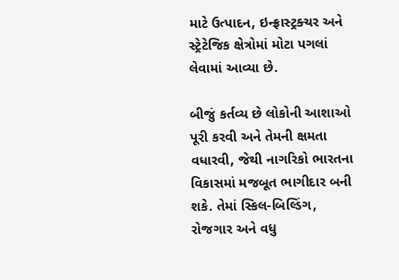માટે ઉત્પાદન, ઇન્ફ્રાસ્ટ્રક્ચર અને સ્ટ્રેટેજિક ક્ષેત્રોમાં મોટા પગલાં લેવામાં આવ્યા છે.

બીજું કર્તવ્ય છે લોકોની આશાઓ પૂરી કરવી અને તેમની ક્ષમતા વધારવી, જેથી નાગરિકો ભારતના વિકાસમાં મજબૂત ભાગીદાર બની શકે. તેમાં સ્કિલ-બિલ્ડિંગ, રોજગાર અને વધુ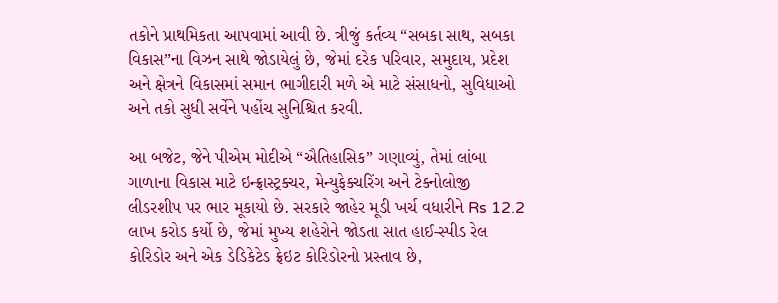તકોને પ્રાથમિકતા આપવામાં આવી છે. ત્રીજું કર્તવ્ય “સબકા સાથ, સબકા વિકાસ”ના વિઝન સાથે જોડાયેલું છે, જેમાં દરેક પરિવાર, સમુદાય, પ્રદેશ અને ક્ષેત્રને વિકાસમાં સમાન ભાગીદારી મળે એ માટે સંસાધનો, સુવિધાઓ અને તકો સુધી સર્વેને પહોંચ સુનિશ્ચિત કરવી.

આ બજેટ, જેને પીએમ મોદીએ “ઐતિહાસિક” ગણાવ્યું, તેમાં લાંબા ગાળાના વિકાસ માટે ઇન્ફ્રાસ્ટ્રક્ચર, મેન્યુફેક્ચરિંગ અને ટેક્નોલોજી લીડરશીપ પર ભાર મૂકાયો છે. સરકારે જાહેર મૂડી ખર્ચ વધારીને Rs 12.2 લાખ કરોડ કર્યો છે, જેમાં મુખ્ય શહેરોને જોડતા સાત હાઈ-સ્પીડ રેલ કોરિડોર અને એક ડેડિકેટેડ ફ્રેઇટ કોરિડોરનો પ્રસ્તાવ છે,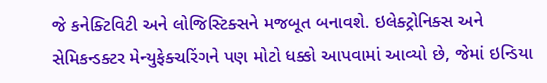જે કનેક્ટિવિટી અને લોજિસ્ટિક્સને મજબૂત બનાવશે. ઇલેક્ટ્રોનિક્સ અને સેમિકન્ડક્ટર મેન્યુફેક્ચરિંગને પણ મોટો ધક્કો આપવામાં આવ્યો છે, જેમાં ઇન્ડિયા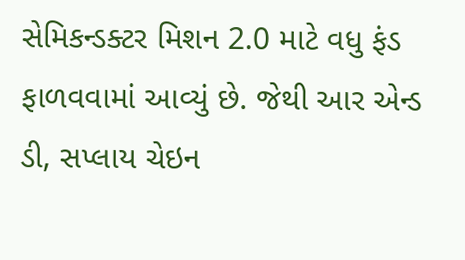સેમિકન્ડક્ટર મિશન 2.0 માટે વધુ ફંડ ફાળવવામાં આવ્યું છે. જેથી આર એન્ડ ડી, સપ્લાય ચેઇન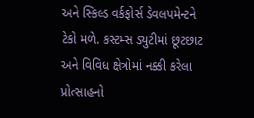અને સ્કિલ્ડ વર્કફોર્સ ડેવલપમેન્ટને ટેકો મળે. કસ્ટમ્સ ડ્યુટીમાં છૂટછાટ અને વિવિધ ક્ષેત્રોમાં નક્કી કરેલા પ્રોત્સાહનો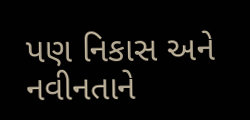પણ નિકાસ અને નવીનતાને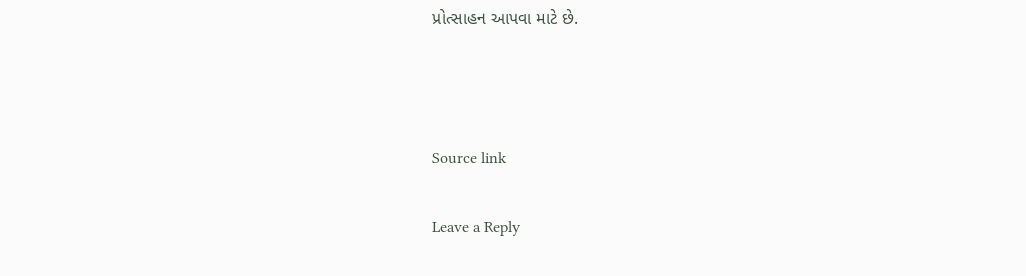પ્રોત્સાહન આપવા માટે છે.



Source link

Leave a Reply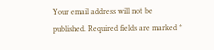Your email address will not be published. Required fields are marked *